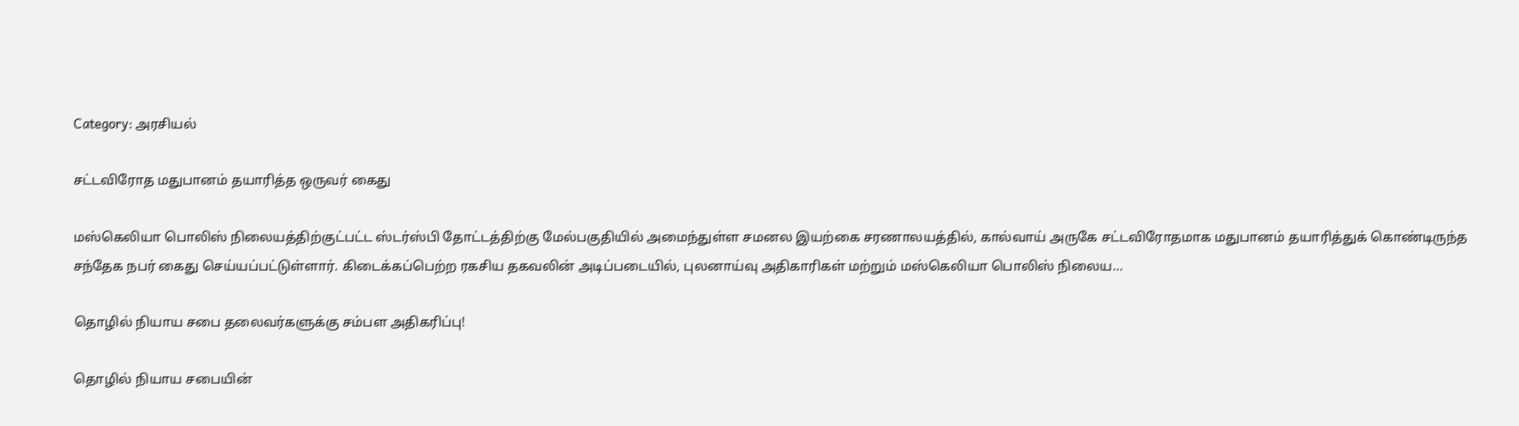Category: அரசியல்

சட்டவிரோத மதுபானம் தயாரித்த ஒருவர் கைது

மஸ்கெலியா பொலிஸ் நிலையத்திற்குட்பட்ட ஸ்டர்ஸ்பி தோட்டத்திற்கு மேல்பகுதியில் அமைந்துள்ள சமனல இயற்கை சரணாலயத்தில், கால்வாய் அருகே சட்டவிரோதமாக மதுபானம் தயாரித்துக் கொண்டிருந்த சந்தேக நபர் கைது செய்யப்பட்டுள்ளார். கிடைக்கப்பெற்ற ரகசிய தகவலின் அடிப்படையில், புலனாய்வு அதிகாரிகள் மற்றும் மஸ்கெலியா பொலிஸ் நிலைய…

தொழில் நியாய சபை தலைவர்களுக்கு சம்பள அதிகரிப்பு!

தொழில் நியாய சபையின்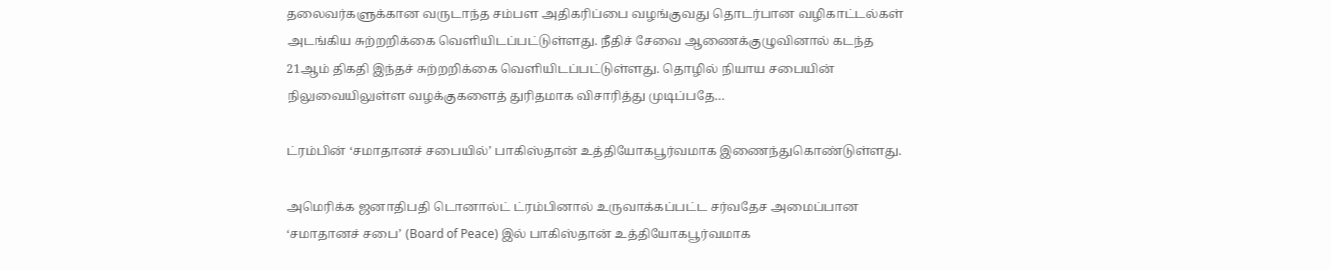தலைவர்களுக்கான வருடாந்த சம்பள அதிகரிப்பை வழங்குவது தொடர்பான வழிகாட்டல்கள் அடங்கிய சுற்றறிக்கை வெளியிடப்பட்டுள்ளது. நீதிச் சேவை ஆணைக்குழுவினால் கடந்த 21ஆம் திகதி இந்தச் சுற்றறிக்கை வெளியிடப்பட்டுள்ளது. தொழில் நியாய சபையின் நிலுவையிலுள்ள வழக்குகளைத் துரிதமாக விசாரித்து முடிப்பதே…

ட்ரம்பின் ‘சமாதானச் சபையில்’ பாகிஸ்தான் உத்தியோகபூர்வமாக இணைந்துகொண்டுள்ளது.

அமெரிக்க ஜனாதிபதி டொனால்ட் ட்ரம்பினால் உருவாக்கப்பட்ட சர்வதேச அமைப்பான ‘சமாதானச் சபை’ (Board of Peace) இல் பாகிஸ்தான் உத்தியோகபூர்வமாக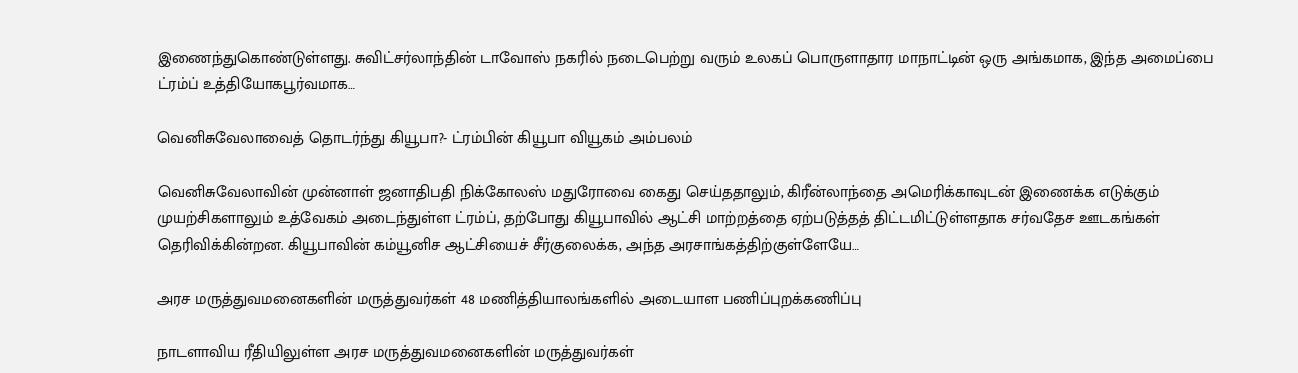இணைந்துகொண்டுள்ளது. சுவிட்சர்லாந்தின் டாவோஸ் நகரில் நடைபெற்று வரும் உலகப் பொருளாதார மாநாட்டின் ஒரு அங்கமாக, இந்த அமைப்பை ட்ரம்ப் உத்தியோகபூர்வமாக…

வெனிசுவேலாவைத் தொடர்ந்து கியூபா?- ட்ரம்பின் கியூபா வியூகம் அம்பலம்

வெனிசுவேலாவின் முன்னாள் ஜனாதிபதி நிக்கோலஸ் மதுரோவை கைது செய்ததாலும், கிரீன்லாந்தை அமெரிக்காவுடன் இணைக்க எடுக்கும் முயற்சிகளாலும் உத்வேகம் அடைந்துள்ள ட்ரம்ப், தற்போது கியூபாவில் ஆட்சி மாற்றத்தை ஏற்படுத்தத் திட்டமிட்டுள்ளதாக சர்வதேச ஊடகங்கள் தெரிவிக்கின்றன. கியூபாவின் கம்யூனிச ஆட்சியைச் சீர்குலைக்க, அந்த அரசாங்கத்திற்குள்ளேயே…

அரச மருத்துவமனைகளின் மருத்துவர்கள் 48 மணித்தியாலங்களில் அடையாள பணிப்புறக்கணிப்பு

நாடளாவிய ரீதியிலுள்ள அரச மருத்துவமனைகளின் மருத்துவர்கள்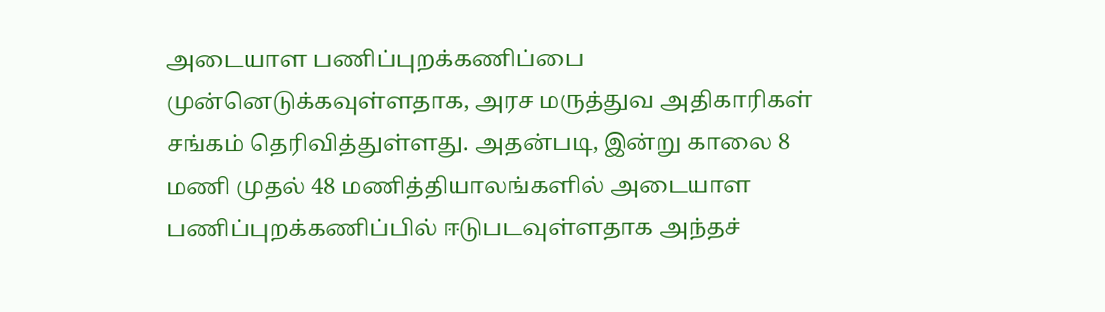அடையாள பணிப்புறக்கணிப்பை முன்னெடுக்கவுள்ளதாக, அரச மருத்துவ அதிகாரிகள் சங்கம் தெரிவித்துள்ளது. அதன்படி, இன்று காலை 8 மணி முதல் 48 மணித்தியாலங்களில் அடையாள பணிப்புறக்கணிப்பில் ஈடுபடவுள்ளதாக அந்தச்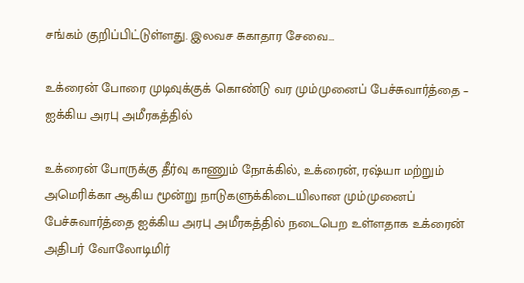சங்கம் குறிப்பிட்டுள்ளது. இலவச சுகாதார சேவை…

உக்ரைன் போரை முடிவுக்குக் கொண்டு வர மும்முனைப் பேச்சுவார்த்தை – ஐக்கிய அரபு அமீரகத்தில்

உக்ரைன் போருக்கு தீர்வு காணும் நோக்கில், உக்ரைன், ரஷ்யா மற்றும் அமெரிக்கா ஆகிய மூன்று நாடுகளுக்கிடையிலான மும்முனைப் பேச்சுவார்த்தை ஐக்கிய அரபு அமீரகத்தில் நடைபெற உள்ளதாக உக்ரைன் அதிபர் வோலோடிமிர்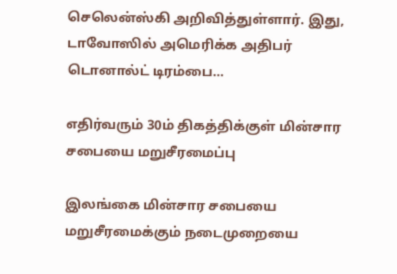செலென்ஸ்கி அறிவித்துள்ளார். இது, டாவோஸில் அமெரிக்க அதிபர் டொனால்ட் டிரம்பை…

எதிர்வரும் 30ம் திகத்திக்குள் மின்சார சபையை மறுசீரமைப்பு

இலங்கை மின்சார சபையை மறுசீரமைக்கும் நடைமுறையை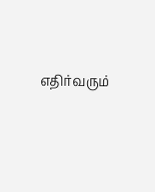எதிர்வரும்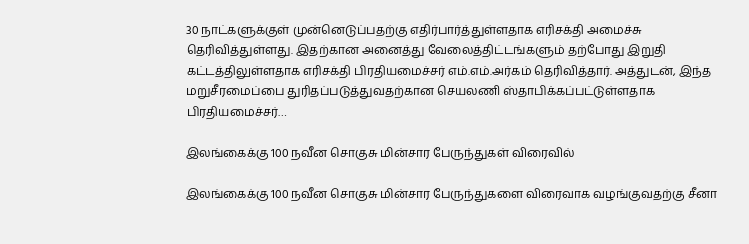30 நாட்களுக்குள் முன்னெடுப்பதற்கு எதிர்பார்த்துள்ளதாக எரிசக்தி அமைச்சு தெரிவித்துள்ளது. இதற்கான அனைத்து வேலைத்திட்டங்களும் தற்போது இறுதி கட்டத்திலுள்ளதாக எரிசக்தி பிரதியமைச்சர் எம்.எம்.அர்கம் தெரிவித்தார். அத்துடன், இந்த மறுசீரமைப்பை துரிதப்படுத்துவதற்கான செயலணி ஸ்தாபிக்கப்பட்டுள்ளதாக பிரதியமைச்சர்…

இலங்கைக்கு 100 நவீன சொகுசு மின்சார பேருந்துகள் விரைவில்

இலங்கைக்கு 100 நவீன சொகுசு மின்சார பேருந்துகளை விரைவாக வழங்குவதற்கு சீனா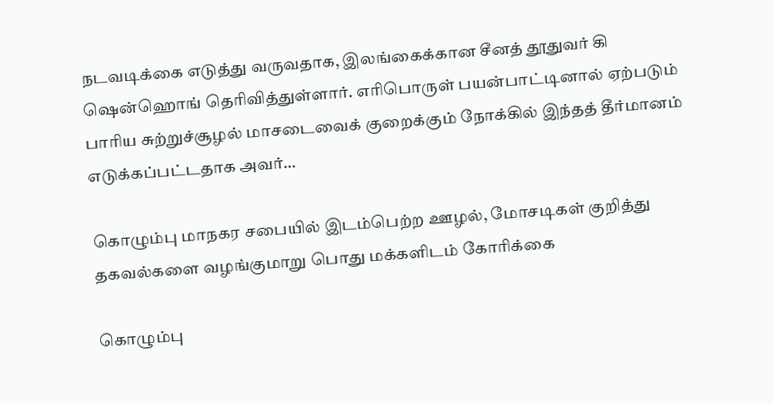நடவடிக்கை எடுத்து வருவதாக, இலங்கைக்கான சீனத் தூதுவர் கி ஷென்ஹொங் தெரிவித்துள்ளார். எரிபொருள் பயன்பாட்டினால் ஏற்படும் பாரிய சுற்றுச்சூழல் மாசடைவைக் குறைக்கும் நோக்கில் இந்தத் தீர்மானம் எடுக்கப்பட்டதாக அவர்…

கொழும்பு மாநகர சபையில் இடம்பெற்ற ஊழல், மோசடிகள் குறித்து தகவல்களை வழங்குமாறு பொது மக்களிடம் கோரிக்கை

கொழும்பு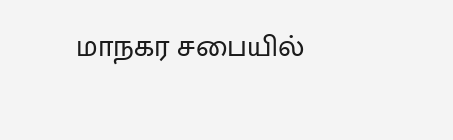மாநகர சபையில்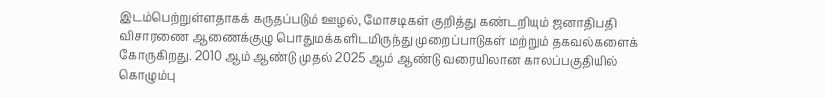இடம்பெற்றுள்ளதாகக் கருதப்படும் ஊழல், மோசடிகள் குறித்து கண்டறியும் ஜனாதிபதி விசாரணை ஆணைக்குழு பொதுமக்களிடமிருந்து முறைப்பாடுகள் மற்றும் தகவல்களைக் கோருகிறது. 2010 ஆம் ஆண்டு முதல் 2025 ஆம் ஆண்டு வரையிலான காலப்பகுதியில் கொழும்பு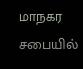மாநகர சபையில்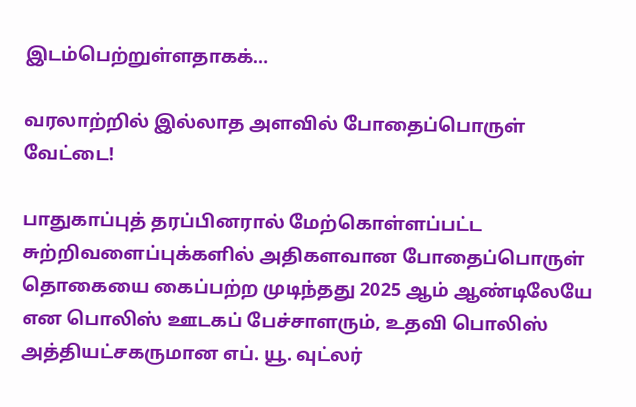இடம்பெற்றுள்ளதாகக்…

வரலாற்றில் இல்லாத அளவில் போதைப்பொருள் வேட்டை!

பாதுகாப்புத் தரப்பினரால் மேற்கொள்ளப்பட்ட சுற்றிவளைப்புக்களில் அதிகளவான போதைப்பொருள் தொகையை கைப்பற்ற முடிந்தது 2025 ஆம் ஆண்டிலேயே என பொலிஸ் ஊடகப் பேச்சாளரும், உதவி பொலிஸ் அத்தியட்சகருமான எப். யூ. வுட்லர்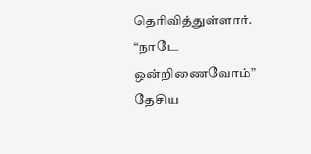தெரிவித்துள்ளார். “நாடே ஒன்றிணைவோம்” தேசிய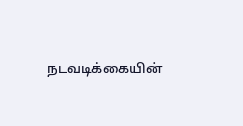நடவடிக்கையின்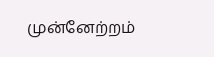முன்னேற்றம்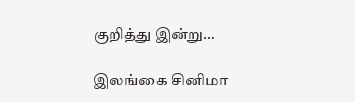குறித்து இன்று…

இலங்கை சினிமா